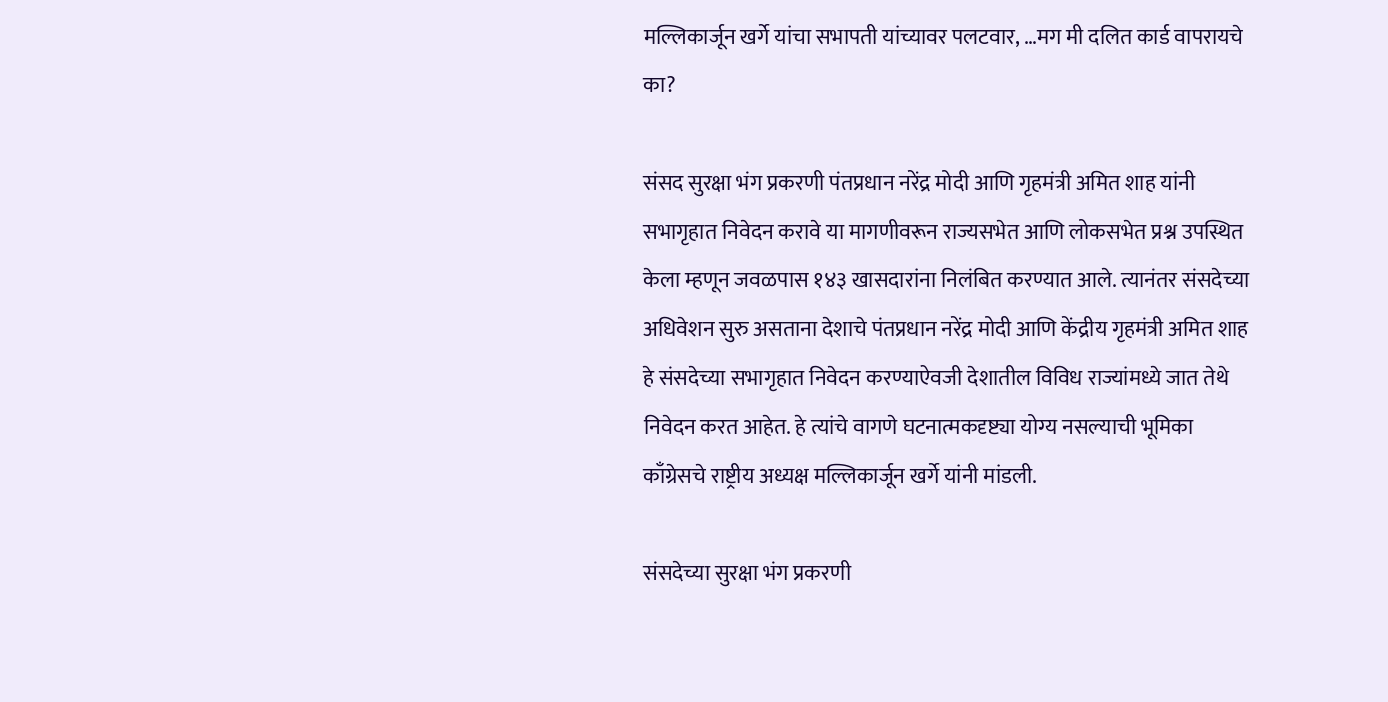मल्लिकार्जून खर्गे यांचा सभापती यांच्यावर पलटवार, …मग मी दलित कार्ड वापरायचे का?

संसद सुरक्षा भंग प्रकरणी पंतप्रधान नरेंद्र मोदी आणि गृहमंत्री अमित शाह यांनी सभागृहात निवेदन करावे या मागणीवरून राज्यसभेत आणि लोकसभेत प्रश्न उपस्थित केला म्हणून जवळपास १४३ खासदारांना निलंबित करण्यात आले. त्यानंतर संसदेच्या अधिवेशन सुरु असताना देशाचे पंतप्रधान नरेंद्र मोदी आणि केंद्रीय गृहमंत्री अमित शाह हे संसदेच्या सभागृहात निवेदन करण्याऐवजी देशातील विविध राज्यांमध्ये जात तेथे निवेदन करत आहेत. हे त्यांचे वागणे घटनात्मकदृष्ट्या योग्य नसल्याची भूमिका काँग्रेसचे राष्ट्रीय अध्यक्ष मल्लिकार्जून खर्गे यांनी मांडली.

संसदेच्या सुरक्षा भंग प्रकरणी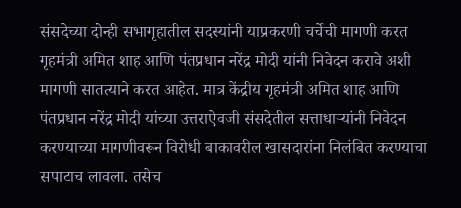संसदेच्या दोन्ही सभागृहातील सदस्यांनी याप्रकरणी चर्चेची मागणी करत गृहमंत्री अमित शाह आणि पंतप्रधान नरेंद्र मोदी यांनी निवेदन करावे अशी मागणी सातत्याने करत आहेत. मात्र केंद्रीय गृहमंत्री अमित शाह आणि पंतप्रधान नरेंद्र मोदी यांच्या उत्तराऐवजी संसदेतील सत्ताधाऱ्यांनी निवेदन करण्याच्या मागणीवरून विरोधी बाकावरील खासदारांना निलंबित करण्याचा सपाटाच लावला. तसेच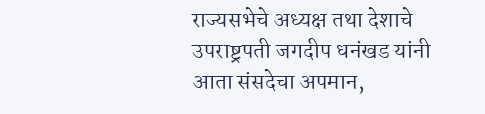राज्यसभेचे अध्यक्ष तथा देशाचे उपराष्ट्रपती जगदीप धनंखड यांनी आता संसदेचा अपमान,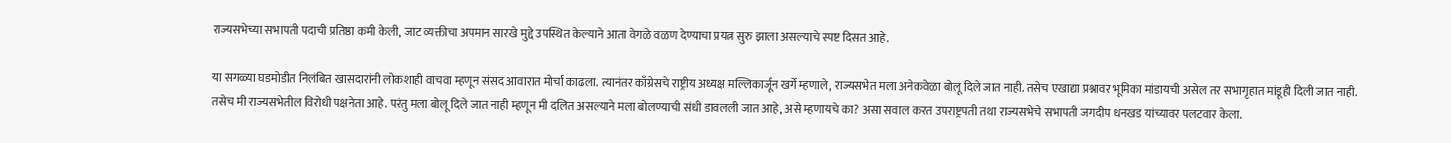राज्यसभेच्या सभापती पदाची प्रतिष्ठा कमी केली, जाट व्यक्तीचा अपमान सारखे मुद्दे उपस्थित केल्याने आता वेगळे वळण देण्याचा प्रयत्न सुरु झाला असल्याचे स्पष्ट दिसत आहे.

या सगळ्या घडमोडीत निलंबित खासदारांनी लोकशाही वाचवा म्हणून संसद आवारात मोर्चा काढला. त्यानंतर काँग्रेसचे राष्ट्रीय अध्यक्ष मल्लिकार्जून खर्गे म्हणाले, राज्यसभेत मला अनेकवेळा बोलू दिले जात नाही. तसेच एखाद्या प्रश्नावर भूमिका मांडायची असेल तर सभागृहात मांडूही दिली जात नाही. तसेच मी राज्यसभेतील विरोधी पक्षनेता आहे. परंतु मला बोलू दिले जात नाही म्हणून मी दलित असल्याने मला बोलण्याची संधी डावलली जात आहे, असे म्हणायचे का? असा सवाल करत उपराष्ट्रपती तथा राज्यसभेचे सभापती जगदीप धनखड यांच्यावर पलटवार केला.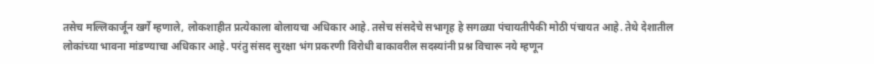तसेच मल्लिकार्जून खर्गे म्हणाले, लोकशाहीत प्रत्येकाला बोलायचा अधिकार आहे. तसेच संसदेचे सभागृह हे सगळ्या पंचायतीपैकी मोठी पंचायत आहे. तेथे देशातील लोकांच्या भावना मांडण्याचा अधिकार आहे. परंतु संसद सुरक्षा भंग प्रकरणी विरोधी बाकावरील सदस्यांनी प्रश्न विचारू नये म्हणून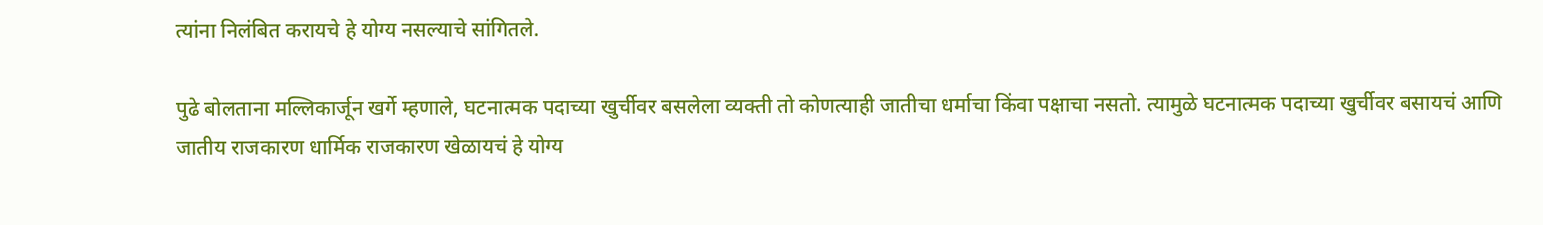त्यांना निलंबित करायचे हे योग्य नसल्याचे सांगितले.

पुढे बोलताना मल्लिकार्जून खर्गे म्हणाले, घटनात्मक पदाच्या खुर्चीवर बसलेला व्यक्ती तो कोणत्याही जातीचा धर्माचा किंवा पक्षाचा नसतो. त्यामुळे घटनात्मक पदाच्या खुर्चीवर बसायचं आणि जातीय राजकारण धार्मिक राजकारण खेळायचं हे योग्य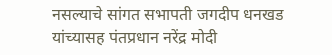नसल्याचे सांगत सभापती जगदीप धनखड यांच्यासह पंतप्रधान नरेंद्र मोदी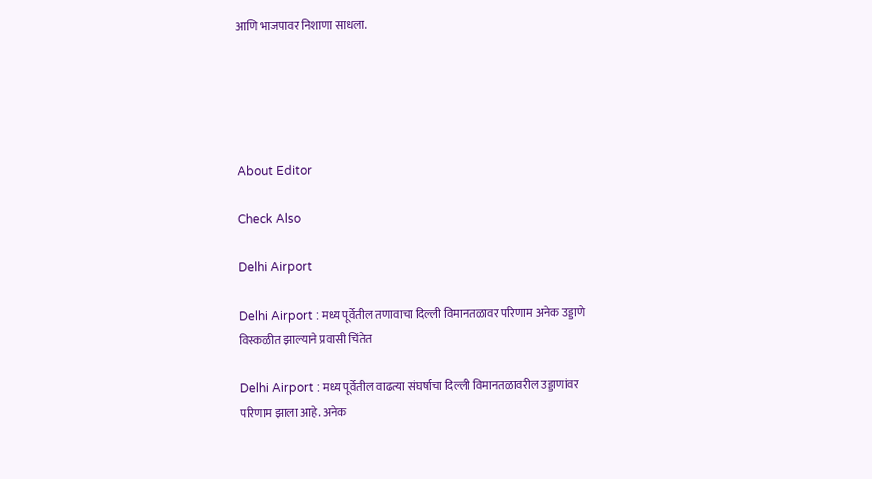आणि भाजपावर निशाणा साधला.





About Editor

Check Also

Delhi Airport

Delhi Airport : मध्य पूर्वेतील तणावाचा दिल्ली विमानतळावर परिणाम अनेक उड्डाणे विस्कळीत झाल्याने प्रवासी चिंतेत

Delhi Airport : मध्य पूर्वेतील वाढत्या संघर्षाचा दिल्ली विमानतळावरील उड्डाणांवर परिणाम झाला आहे. अनेक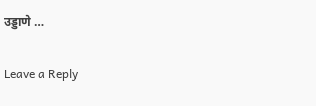उड्डाणे …

Leave a Reply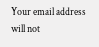Your email address will not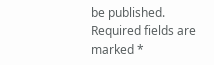be published. Required fields are marked *